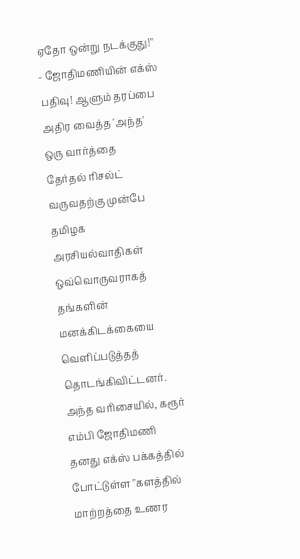ஏதோ ஒன்று நடக்குது!" - ஜோதிமணியின் எக்ஸ் பதிவு! ஆளும் தரப்பை அதிர வைத்த 'அந்த' ஒரு வார்த்தை
தேர்தல் ரிசல்ட் வருவதற்கு முன்பே தமிழக அரசியல்வாதிகள் ஒவ்வொருவராகத் தங்களின் மனக்கிடக்கையை வெளிப்படுத்தத் தொடங்கிவிட்டனர். அந்த வரிசையில், கரூர் எம்பி ஜோதிமணி தனது எக்ஸ் பக்கத்தில் போட்டுள்ள "களத்தில் மாற்றத்தை உணர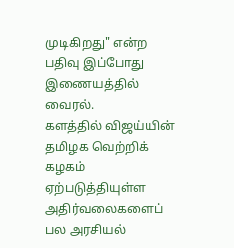முடிகிறது" என்ற பதிவு இப்போது இணையத்தில் வைரல்.
களத்தில் விஜய்யின் தமிழக வெற்றிக் கழகம் ஏற்படுத்தியுள்ள அதிர்வலைகளைப் பல அரசியல்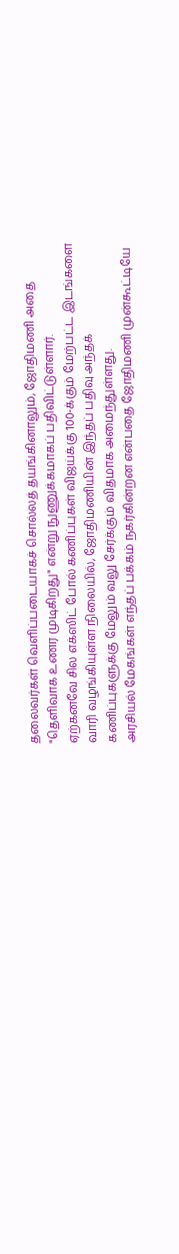தலைவர்கள் வெளிப்படையாகச் சொல்லத் தயங்கினாலும், ஜோதிமணி அதை "தெளிவாக உணர முடிகிறது" என்று நுணுக்கமாகப் பதிவிட்டுள்ளார்.
ஏற்கனவே சில எக்ஸிட் போல் கணிப்புகள் விஜய்க்கு 100-க்கும் மேற்பட்ட இடங்களை வாரி வழங்கியுள்ள நிலையில், ஜோதிமணியின் இந்தப் பதிவு அந்தக் கணிப்புகளுக்கு மேலும் வலு சேர்க்கும் விதமாக அமைந்துள்ளது.
அரசியல் மேகங்கள் எந்தப் பக்கம் நகர்கின்றன என்பதை ஜோதிமணி முன்கூட்டியே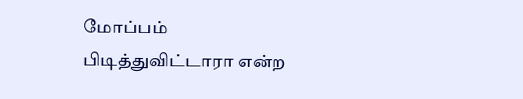மோப்பம் பிடித்துவிட்டாரா என்ற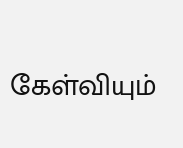கேள்வியும்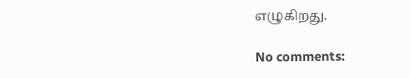எழுகிறது.

No comments: